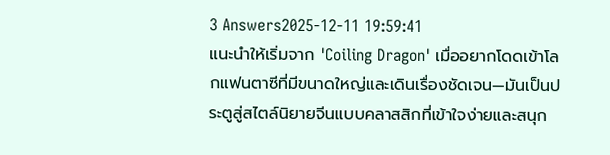3 Answers2025-12-11 19:59:41
แนะนำให้เริ่มจาก 'Coiling Dragon' เมื่ออยากโดดเข้าโลกแฟนตาซีที่มีขนาดใหญ่และเดินเรื่องชัดเจน—มันเป็นประตูสู่สไตล์นิยายจีนแบบคลาสสิกที่เข้าใจง่ายและสนุก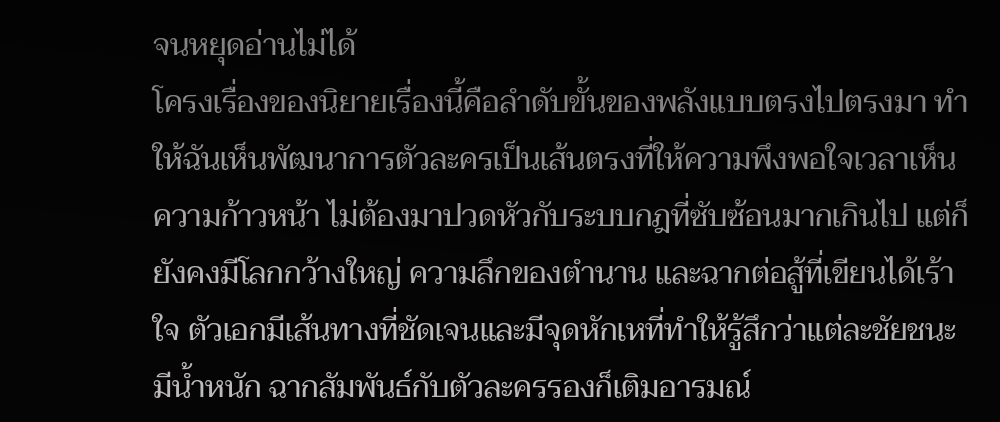จนหยุดอ่านไม่ได้
โครงเรื่องของนิยายเรื่องนี้คือลำดับขั้นของพลังแบบตรงไปตรงมา ทำให้ฉันเห็นพัฒนาการตัวละครเป็นเส้นตรงที่ให้ความพึงพอใจเวลาเห็นความก้าวหน้า ไม่ต้องมาปวดหัวกับระบบกฎที่ซับซ้อนมากเกินไป แต่ก็ยังคงมีโลกกว้างใหญ่ ความลึกของตำนาน และฉากต่อสู้ที่เขียนได้เร้าใจ ตัวเอกมีเส้นทางที่ชัดเจนและมีจุดหักเหที่ทำให้รู้สึกว่าแต่ละชัยชนะมีน้ำหนัก ฉากสัมพันธ์กับตัวละครรองก็เติมอารมณ์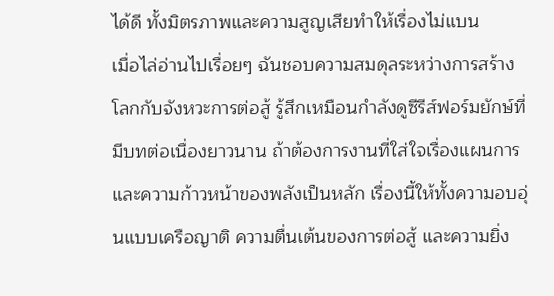ได้ดี ทั้งมิตรภาพและความสูญเสียทำให้เรื่องไม่แบน
เมื่อไล่อ่านไปเรื่อยๆ ฉันชอบความสมดุลระหว่างการสร้างโลกกับจังหวะการต่อสู้ รู้สึกเหมือนกำลังดูซีรีส์ฟอร์มยักษ์ที่มีบทต่อเนื่องยาวนาน ถ้าต้องการงานที่ใส่ใจเรื่องแผนการและความก้าวหน้าของพลังเป็นหลัก เรื่องนี้ให้ทั้งความอบอุ่นแบบเครือญาติ ความตื่นเต้นของการต่อสู้ และความยิ่ง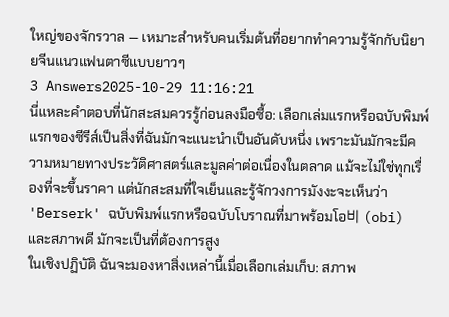ใหญ่ของจักรวาล — เหมาะสำหรับคนเริ่มต้นที่อยากทำความรู้จักกับนิยายจีนแนวแฟนตาซีแบบยาวๆ
3 Answers2025-10-29 11:16:21
นี่แหละคำตอบที่นักสะสมควรรู้ก่อนลงมือซื้อ: เลือกเล่มแรกหรือฉบับพิมพ์แรกของซีรีส์เป็นสิ่งที่ฉันมักจะแนะนำเป็นอันดับหนึ่ง เพราะมันมักจะมีความหมายทางประวัติศาสตร์และมูลค่าต่อเนื่องในตลาด แม้จะไม่ใช่ทุกเรื่องที่จะขึ้นราคา แต่นักสะสมที่ใจเย็นและรู้จักวงการมังงะจะเห็นว่า 'Berserk' ฉบับพิมพ์แรกหรือฉบับโบราณที่มาพร้อมโอ비 (obi) และสภาพดี มักจะเป็นที่ต้องการสูง
ในเชิงปฏิบัติ ฉันจะมองหาสิ่งเหล่านี้เมื่อเลือกเล่มเก็บ: สภาพ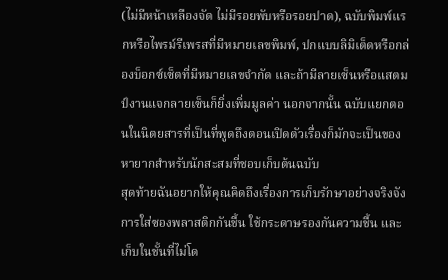(ไม่มีหน้าเหลืองจัด ไม่มีรอยพับหรือรอยปาด), ฉบับพิมพ์แรกหรือไพรม์รีเพรสที่มีหมายเลขพิมพ์, ปกแบบลิมิเต็ดหรือกล่องบ็อกซ์เซ็ตที่มีหมายเลขจำกัด และถ้ามีลายเซ็นหรือแสตมป์งานแจกลายเซ็นก็ยิ่งเพิ่มมูลค่า นอกจากนั้น ฉบับแยกตอนในนิตยสารที่เป็นที่พูดถึงตอนเปิดตัวเรื่องก็มักจะเป็นของหายากสำหรับนักสะสมที่ชอบเก็บต้นฉบับ
สุดท้ายฉันอยากให้คุณคิดถึงเรื่องการเก็บรักษาอย่างจริงจัง การใส่ซองพลาสติกกันชื้น ใช้กระดาษรองกันความชื้น และเก็บในชั้นที่ไม่โด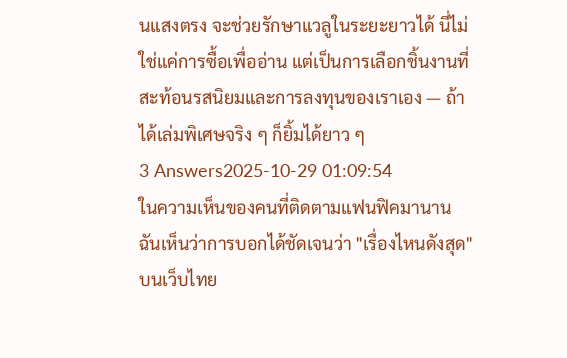นแสงตรง จะช่วยรักษาแวลูในระยะยาวได้ นี่ไม่ใช่แค่การซื้อเพื่ออ่าน แต่เป็นการเลือกชิ้นงานที่สะท้อนรสนิยมและการลงทุนของเราเอง — ถ้าได้เล่มพิเศษจริง ๆ ก็ยิ้มได้ยาว ๆ
3 Answers2025-10-29 01:09:54
ในความเห็นของคนที่ติดตามแฟนฟิคมานาน ฉันเห็นว่าการบอกได้ชัดเจนว่า "เรื่องไหนดังสุด" บนเว็บไทย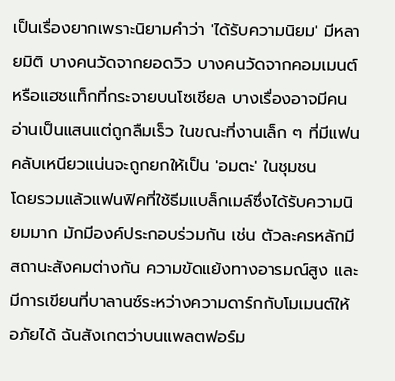เป็นเรื่องยากเพราะนิยามคำว่า 'ได้รับความนิยม' มีหลายมิติ บางคนวัดจากยอดวิว บางคนวัดจากคอมเมนต์หรือแฮชแท็กที่กระจายบนโซเชียล บางเรื่องอาจมีคนอ่านเป็นแสนแต่ถูกลืมเร็ว ในขณะที่งานเล็ก ๆ ที่มีแฟนคลับเหนียวแน่นจะถูกยกให้เป็น 'อมตะ' ในชุมชน
โดยรวมแล้วแฟนฟิคที่ใช้ธีมแบล็กเมล์ซึ่งได้รับความนิยมมาก มักมีองค์ประกอบร่วมกัน เช่น ตัวละครหลักมีสถานะสังคมต่างกัน ความขัดแย้งทางอารมณ์สูง และมีการเขียนที่บาลานซ์ระหว่างความดาร์กกับโมเมนต์ให้อภัยได้ ฉันสังเกตว่าบนแพลตฟอร์ม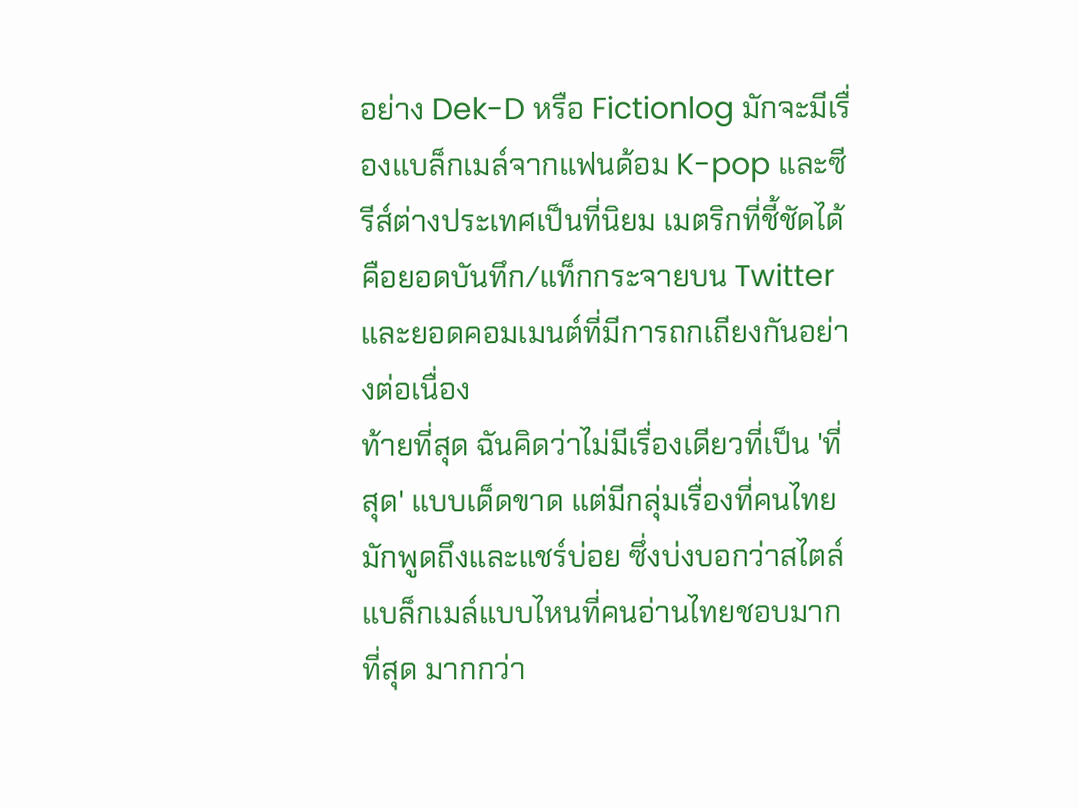อย่าง Dek-D หรือ Fictionlog มักจะมีเรื่องแบล็กเมล์จากแฟนด้อม K-pop และซีรีส์ต่างประเทศเป็นที่นิยม เมตริกที่ชี้ชัดได้คือยอดบันทึก/แท็กกระจายบน Twitter และยอดคอมเมนต์ที่มีการถกเถียงกันอย่างต่อเนื่อง
ท้ายที่สุด ฉันคิดว่าไม่มีเรื่องเดียวที่เป็น 'ที่สุด' แบบเด็ดขาด แต่มีกลุ่มเรื่องที่คนไทยมักพูดถึงและแชร์บ่อย ซึ่งบ่งบอกว่าสไตล์แบล็กเมล์แบบไหนที่คนอ่านไทยชอบมากที่สุด มากกว่า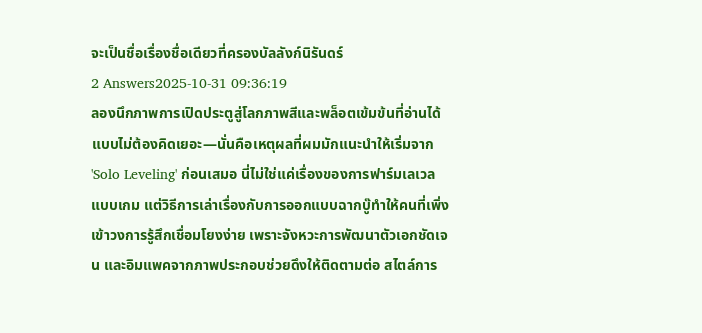จะเป็นชื่อเรื่องชื่อเดียวที่ครองบัลลังก์นิรันดร์
2 Answers2025-10-31 09:36:19
ลองนึกภาพการเปิดประตูสู่โลกภาพสีและพล็อตเข้มข้นที่อ่านได้แบบไม่ต้องคิดเยอะ—นั่นคือเหตุผลที่ผมมักแนะนำให้เริ่มจาก 'Solo Leveling' ก่อนเสมอ นี่ไม่ใช่แค่เรื่องของการฟาร์มเลเวลแบบเกม แต่วิธีการเล่าเรื่องกับการออกแบบฉากบู๊ทำให้คนที่เพิ่งเข้าวงการรู้สึกเชื่อมโยงง่าย เพราะจังหวะการพัฒนาตัวเอกชัดเจน และอิมแพคจากภาพประกอบช่วยดึงให้ติดตามต่อ สไตล์การ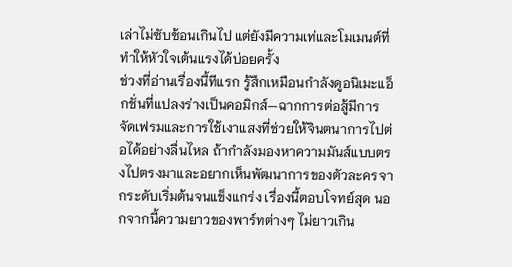เล่าไม่ซับซ้อนเกินไป แต่ยังมีความเท่และโมเมนต์ที่ทำให้หัวใจเต้นแรงได้บ่อยครั้ง
ช่วงที่อ่านเรื่องนี้ทีแรก รู้สึกเหมือนกำลังดูอนิเมะแอ็กชั่นที่แปลงร่างเป็นคอมิกส์—ฉากการต่อสู้มีการจัดเฟรมและการใช้เงาแสงที่ช่วยให้จินตนาการไปต่อได้อย่างลื่นไหล ถ้ากำลังมองหาความมันส์แบบตรงไปตรงมาและอยากเห็นพัฒนาการของตัวละครจากระดับเริ่มต้นจนแข็งแกร่ง เรื่องนี้ตอบโจทย์สุด นอกจากนี้ความยาวของพาร์ทต่างๆ ไม่ยาวเกิน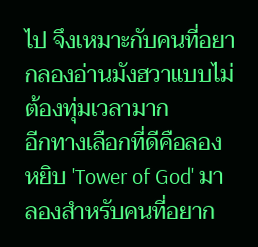ไป จึงเหมาะกับคนที่อยากลองอ่านมังฮวาแบบไม่ต้องทุ่มเวลามาก
อีกทางเลือกที่ดีคือลองหยิบ 'Tower of God' มาลองสำหรับคนที่อยาก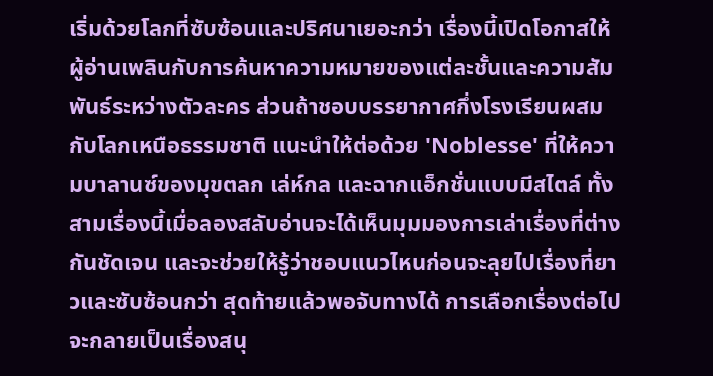เริ่มด้วยโลกที่ซับซ้อนและปริศนาเยอะกว่า เรื่องนี้เปิดโอกาสให้ผู้อ่านเพลินกับการค้นหาความหมายของแต่ละชั้นและความสัมพันธ์ระหว่างตัวละคร ส่วนถ้าชอบบรรยากาศกึ่งโรงเรียนผสมกับโลกเหนือธรรมชาติ แนะนำให้ต่อด้วย 'Noblesse' ที่ให้ความบาลานซ์ของมุขตลก เล่ห์กล และฉากแอ็กชั่นแบบมีสไตล์ ทั้งสามเรื่องนี้เมื่อลองสลับอ่านจะได้เห็นมุมมองการเล่าเรื่องที่ต่างกันชัดเจน และจะช่วยให้รู้ว่าชอบแนวไหนก่อนจะลุยไปเรื่องที่ยาวและซับซ้อนกว่า สุดท้ายแล้วพอจับทางได้ การเลือกเรื่องต่อไปจะกลายเป็นเรื่องสนุ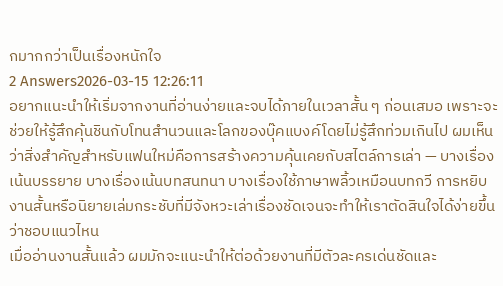กมากกว่าเป็นเรื่องหนักใจ
2 Answers2026-03-15 12:26:11
อยากแนะนำให้เริ่มจากงานที่อ่านง่ายและจบได้ภายในเวลาสั้น ๆ ก่อนเสมอ เพราะจะช่วยให้รู้สึกคุ้นชินกับโทนสำนวนและโลกของบุ๊คแบงค์โดยไม่รู้สึกท่วมเกินไป ผมเห็นว่าสิ่งสำคัญสำหรับแฟนใหม่คือการสร้างความคุ้นเคยกับสไตล์การเล่า — บางเรื่องเน้นบรรยาย บางเรื่องเน้นบทสนทนา บางเรื่องใช้ภาษาพลิ้วเหมือนบทกวี การหยิบงานสั้นหรือนิยายเล่มกระชับที่มีจังหวะเล่าเรื่องชัดเจนจะทำให้เราตัดสินใจได้ง่ายขึ้นว่าชอบแนวไหน
เมื่ออ่านงานสั้นแล้ว ผมมักจะแนะนำให้ต่อด้วยงานที่มีตัวละครเด่นชัดและ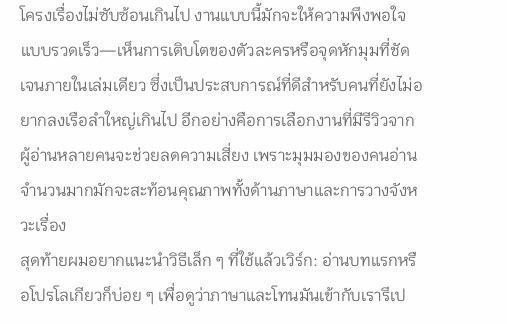โครงเรื่องไม่ซับซ้อนเกินไป งานแบบนี้มักจะให้ความพึงพอใจแบบรวดเร็ว—เห็นการเติบโตของตัวละครหรือจุดหักมุมที่ชัดเจนภายในเล่มเดียว ซึ่งเป็นประสบการณ์ที่ดีสำหรับคนที่ยังไม่อยากลงเรือลำใหญ่เกินไป อีกอย่างคือการเลือกงานที่มีรีวิวจากผู้อ่านหลายคนจะช่วยลดความเสี่ยง เพราะมุมมองของคนอ่านจำนวนมากมักจะสะท้อนคุณภาพทั้งด้านภาษาและการวางจังหวะเรื่อง
สุดท้ายผมอยากแนะนำวิธีเล็ก ๆ ที่ใช้แล้วเวิร์ก: อ่านบทแรกหรือโปรโลเกียวก็บ่อย ๆ เพื่อดูว่าภาษาและโทนมันเข้ากับเรารึเป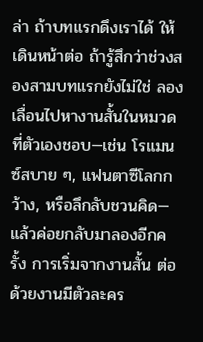ล่า ถ้าบทแรกดึงเราได้ ให้เดินหน้าต่อ ถ้ารู้สึกว่าช่วงสองสามบทแรกยังไม่ใช่ ลองเลื่อนไปหางานสั้นในหมวดที่ตัวเองชอบ—เช่น โรแมนซ์สบาย ๆ, แฟนตาซีโลกกว้าง, หรือลึกลับชวนคิด—แล้วค่อยกลับมาลองอีกครั้ง การเริ่มจากงานสั้น ต่อด้วยงานมีตัวละคร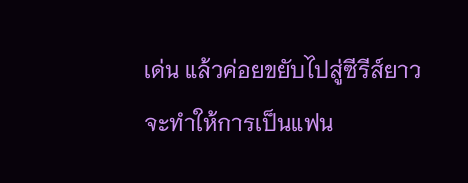เด่น แล้วค่อยขยับไปสู่ซีรีส์ยาวจะทำให้การเป็นแฟน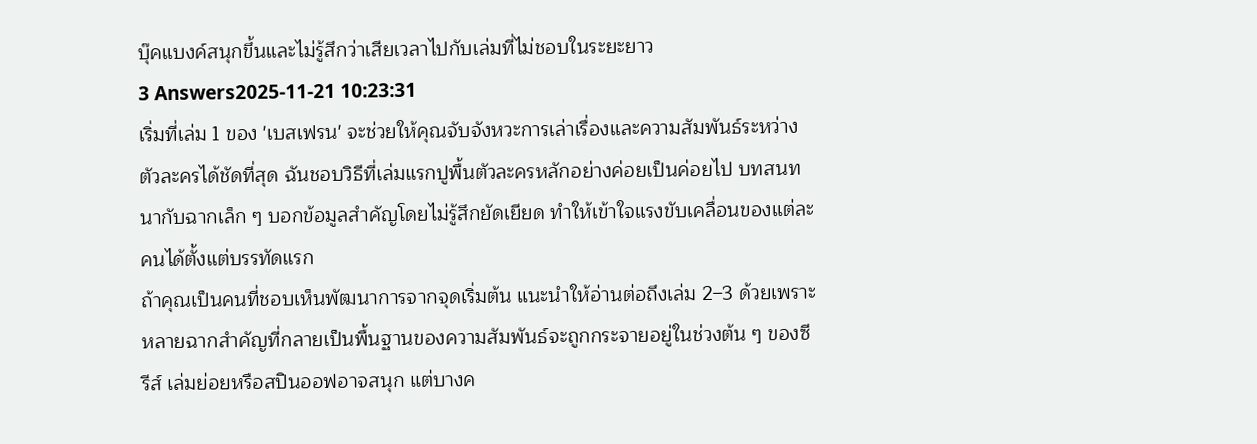บุ๊คแบงค์สนุกขึ้นและไม่รู้สึกว่าเสียเวลาไปกับเล่มที่ไม่ชอบในระยะยาว
3 Answers2025-11-21 10:23:31
เริ่มที่เล่ม 1 ของ 'เบสเฟรน' จะช่วยให้คุณจับจังหวะการเล่าเรื่องและความสัมพันธ์ระหว่างตัวละครได้ชัดที่สุด ฉันชอบวิธีที่เล่มแรกปูพื้นตัวละครหลักอย่างค่อยเป็นค่อยไป บทสนทนากับฉากเล็ก ๆ บอกข้อมูลสำคัญโดยไม่รู้สึกยัดเยียด ทำให้เข้าใจแรงขับเคลื่อนของแต่ละคนได้ตั้งแต่บรรทัดแรก
ถ้าคุณเป็นคนที่ชอบเห็นพัฒนาการจากจุดเริ่มต้น แนะนำให้อ่านต่อถึงเล่ม 2–3 ด้วยเพราะหลายฉากสำคัญที่กลายเป็นพื้นฐานของความสัมพันธ์จะถูกกระจายอยู่ในช่วงต้น ๆ ของซีรีส์ เล่มย่อยหรือสปินออฟอาจสนุก แต่บางค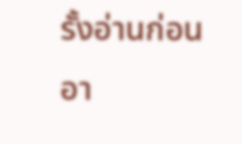รั้งอ่านก่อนอา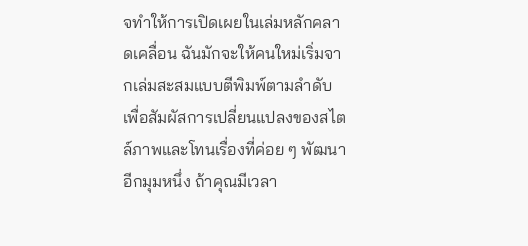จทำให้การเปิดเผยในเล่มหลักคลาดเคลื่อน ฉันมักจะให้คนใหม่เริ่มจากเล่มสะสมแบบตีพิมพ์ตามลำดับ เพื่อสัมผัสการเปลี่ยนแปลงของสไตล์ภาพและโทนเรื่องที่ค่อย ๆ พัฒนา
อีกมุมหนึ่ง ถ้าคุณมีเวลา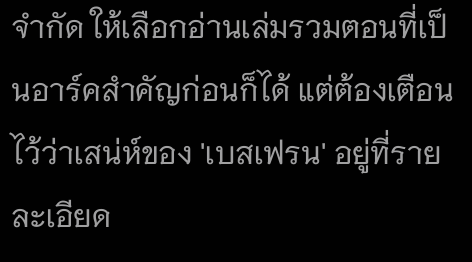จำกัด ให้เลือกอ่านเล่มรวมตอนที่เป็นอาร์คสำคัญก่อนก็ได้ แต่ต้องเตือนไว้ว่าเสน่ห์ของ 'เบสเฟรน' อยู่ที่รายละเอียด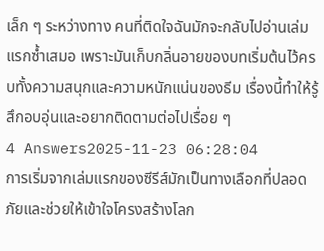เล็ก ๆ ระหว่างทาง คนที่ติดใจฉันมักจะกลับไปอ่านเล่มแรกซ้ำเสมอ เพราะมันเก็บกลิ่นอายของบทเริ่มต้นไว้ครบทั้งความสนุกและความหนักแน่นของธีม เรื่องนี้ทำให้รู้สึกอบอุ่นและอยากติดตามต่อไปเรื่อย ๆ
4 Answers2025-11-23 06:28:04
การเริ่มจากเล่มแรกของซีรีส์มักเป็นทางเลือกที่ปลอดภัยและช่วยให้เข้าใจโครงสร้างโลก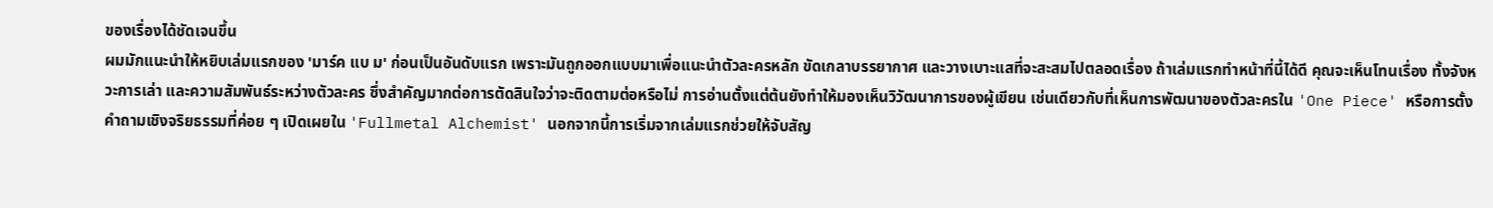ของเรื่องได้ชัดเจนขึ้น
ผมมักแนะนำให้หยิบเล่มแรกของ 'มาร์ค แบ ม' ก่อนเป็นอันดับแรก เพราะมันถูกออกแบบมาเพื่อแนะนำตัวละครหลัก ขัดเกลาบรรยากาศ และวางเบาะแสที่จะสะสมไปตลอดเรื่อง ถ้าเล่มแรกทำหน้าที่นี้ได้ดี คุณจะเห็นโทนเรื่อง ทั้งจังหวะการเล่า และความสัมพันธ์ระหว่างตัวละคร ซึ่งสำคัญมากต่อการตัดสินใจว่าจะติดตามต่อหรือไม่ การอ่านตั้งแต่ต้นยังทำให้มองเห็นวิวัฒนาการของผู้เขียน เช่นเดียวกับที่เห็นการพัฒนาของตัวละครใน 'One Piece' หรือการตั้งคำถามเชิงจริยธรรมที่ค่อย ๆ เปิดเผยใน 'Fullmetal Alchemist' นอกจากนี้การเริ่มจากเล่มแรกช่วยให้จับสัญ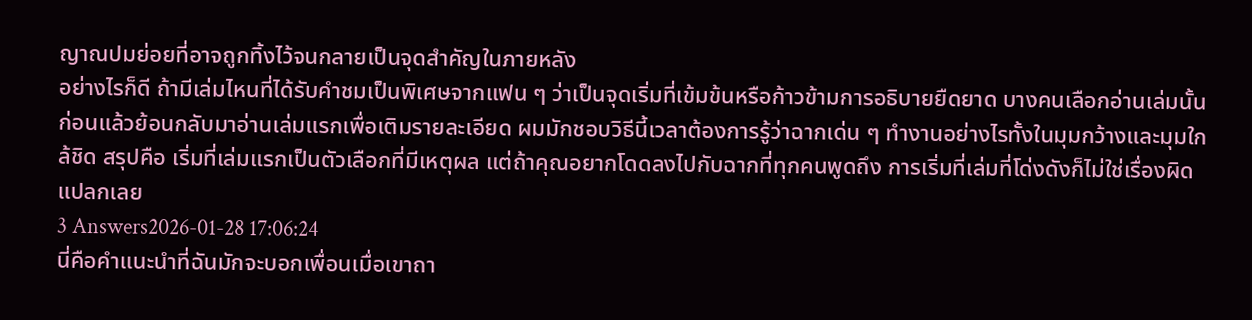ญาณปมย่อยที่อาจถูกทิ้งไว้จนกลายเป็นจุดสำคัญในภายหลัง
อย่างไรก็ดี ถ้ามีเล่มไหนที่ได้รับคำชมเป็นพิเศษจากแฟน ๆ ว่าเป็นจุดเริ่มที่เข้มข้นหรือก้าวข้ามการอธิบายยืดยาด บางคนเลือกอ่านเล่มนั้นก่อนแล้วย้อนกลับมาอ่านเล่มแรกเพื่อเติมรายละเอียด ผมมักชอบวิธีนี้เวลาต้องการรู้ว่าฉากเด่น ๆ ทำงานอย่างไรทั้งในมุมกว้างและมุมใกล้ชิด สรุปคือ เริ่มที่เล่มแรกเป็นตัวเลือกที่มีเหตุผล แต่ถ้าคุณอยากโดดลงไปกับฉากที่ทุกคนพูดถึง การเริ่มที่เล่มที่โด่งดังก็ไม่ใช่เรื่องผิดแปลกเลย
3 Answers2026-01-28 17:06:24
นี่คือคำแนะนำที่ฉันมักจะบอกเพื่อนเมื่อเขาถา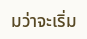มว่าจะเริ่ม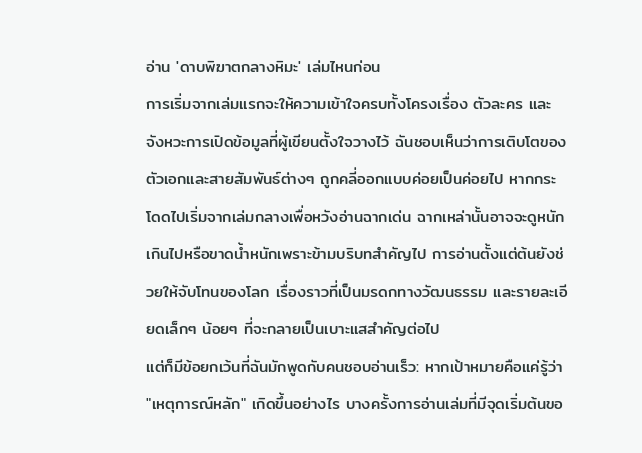อ่าน 'ดาบพิฆาตกลางหิมะ' เล่มไหนก่อน
การเริ่มจากเล่มแรกจะให้ความเข้าใจครบทั้งโครงเรื่อง ตัวละคร และจังหวะการเปิดข้อมูลที่ผู้เขียนตั้งใจวางไว้ ฉันชอบเห็นว่าการเติบโตของตัวเอกและสายสัมพันธ์ต่างๆ ถูกคลี่ออกแบบค่อยเป็นค่อยไป หากกระโดดไปเริ่มจากเล่มกลางเพื่อหวังอ่านฉากเด่น ฉากเหล่านั้นอาจจะดูหนักเกินไปหรือขาดน้ำหนักเพราะข้ามบริบทสำคัญไป การอ่านตั้งแต่ต้นยังช่วยให้จับโทนของโลก เรื่องราวที่เป็นมรดกทางวัฒนธรรม และรายละเอียดเล็กๆ น้อยๆ ที่จะกลายเป็นเบาะแสสำคัญต่อไป
แต่ก็มีข้อยกเว้นที่ฉันมักพูดกับคนชอบอ่านเร็ว: หากเป้าหมายคือแค่รู้ว่า "เหตุการณ์หลัก" เกิดขึ้นอย่างไร บางครั้งการอ่านเล่มที่มีจุดเริ่มต้นขอ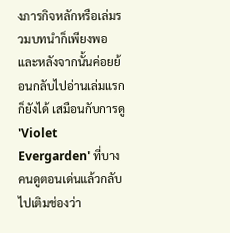งภารกิจหลักหรือเล่มรวมบทนำก็เพียงพอ และหลังจากนั้นค่อยย้อนกลับไปอ่านเล่มแรกก็ยังได้ เสมือนกับการดู 'Violet Evergarden' ที่บางคนดูตอนเด่นแล้วกลับไปเติมช่องว่า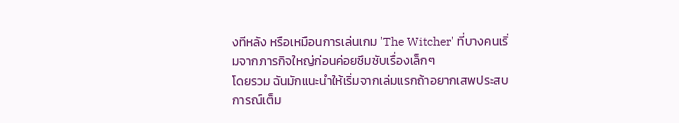งทีหลัง หรือเหมือนการเล่นเกม 'The Witcher' ที่บางคนเริ่มจากภารกิจใหญ่ก่อนค่อยซึมซับเรื่องเล็กๆ
โดยรวม ฉันมักแนะนำให้เริ่มจากเล่มแรกถ้าอยากเสพประสบการณ์เต็ม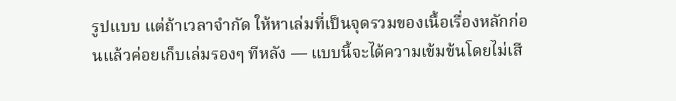รูปแบบ แต่ถ้าเวลาจำกัด ให้หาเล่มที่เป็นจุดรวมของเนื้อเรื่องหลักก่อนแล้วค่อยเก็บเล่มรองๆ ทีหลัง — แบบนี้จะได้ความเข้มข้นโดยไม่เสี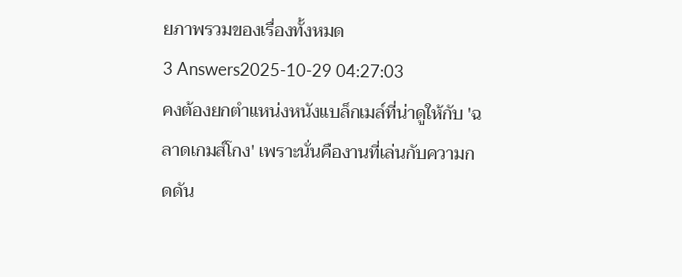ยภาพรวมของเรื่องทั้งหมด
3 Answers2025-10-29 04:27:03
คงต้องยกตำแหน่งหนังแบล็กเมล์ที่น่าดูให้กับ 'ฉลาดเกมส์โกง' เพราะนั่นคืองานที่เล่นกับความกดดัน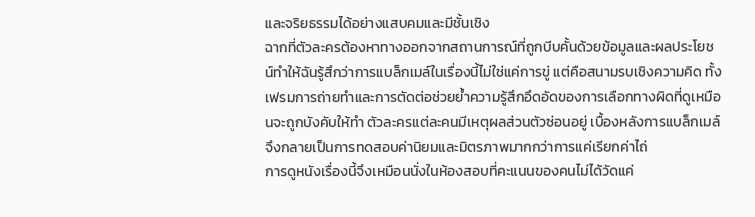และจริยธรรมได้อย่างแสบคมและมีชั้นเชิง
ฉากที่ตัวละครต้องหาทางออกจากสถานการณ์ที่ถูกบีบคั้นด้วยข้อมูลและผลประโยชน์ทำให้ฉันรู้สึกว่าการแบล็กเมล์ในเรื่องนี้ไม่ใช่แค่การขู่ แต่คือสนามรบเชิงความคิด ทั้งเฟรมการถ่ายทำและการตัดต่อช่วยย้ำความรู้สึกอึดอัดของการเลือกทางผิดที่ดูเหมือนจะถูกบังคับให้ทำ ตัวละครแต่ละคนมีเหตุผลส่วนตัวซ่อนอยู่ เบื้องหลังการแบล็กเมล์จึงกลายเป็นการทดสอบค่านิยมและมิตรภาพมากกว่าการแค่เรียกค่าไถ่
การดูหนังเรื่องนี้จึงเหมือนนั่งในห้องสอบที่คะแนนของคนไม่ได้วัดแค่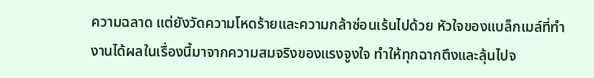ความฉลาด แต่ยังวัดความโหดร้ายและความกล้าซ่อนเร้นไปด้วย หัวใจของแบล็กเมล์ที่ทำงานได้ผลในเรื่องนี้มาจากความสมจริงของแรงจูงใจ ทำให้ทุกฉากตึงและลุ้นไปจ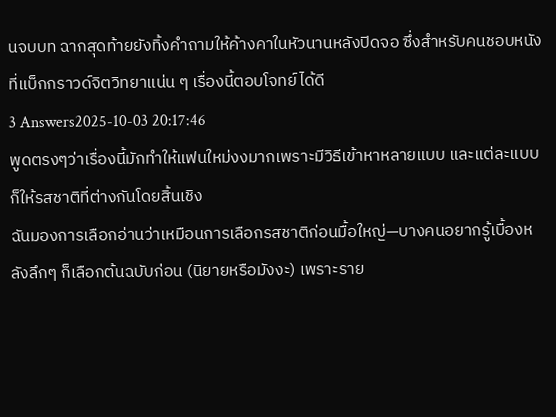นจบบท ฉากสุดท้ายยังทิ้งคำถามให้ค้างคาในหัวนานหลังปิดจอ ซึ่งสำหรับคนชอบหนังที่แบ็กกราวด์จิตวิทยาแน่น ๆ เรื่องนี้ตอบโจทย์ได้ดี
3 Answers2025-10-03 20:17:46
พูดตรงๆว่าเรื่องนี้มักทำให้แฟนใหม่งงมากเพราะมีวิธีเข้าหาหลายแบบ และแต่ละแบบก็ให้รสชาติที่ต่างกันโดยสิ้นเชิง
ฉันมองการเลือกอ่านว่าเหมือนการเลือกรสชาติก่อนมื้อใหญ่—บางคนอยากรู้เบื้องหลังลึกๆ ก็เลือกต้นฉบับก่อน (นิยายหรือมังงะ) เพราะราย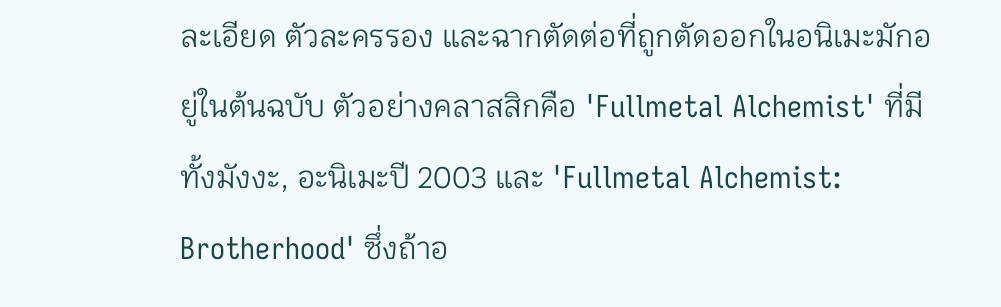ละเอียด ตัวละครรอง และฉากตัดต่อที่ถูกตัดออกในอนิเมะมักอยู่ในต้นฉบับ ตัวอย่างคลาสสิกคือ 'Fullmetal Alchemist' ที่มีทั้งมังงะ, อะนิเมะปี 2003 และ 'Fullmetal Alchemist: Brotherhood' ซึ่งถ้าอ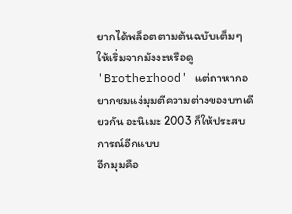ยากได้พล็อตตามต้นฉบับเต็มๆ ให้เริ่มจากมังงะหรือดู 'Brotherhood' แต่ถาหากอยากชมแง่มุมตีความต่างของบทเดียวกัน อะนิเมะ 2003 ก็ให้ประสบการณ์อีกแบบ
อีกมุมคือ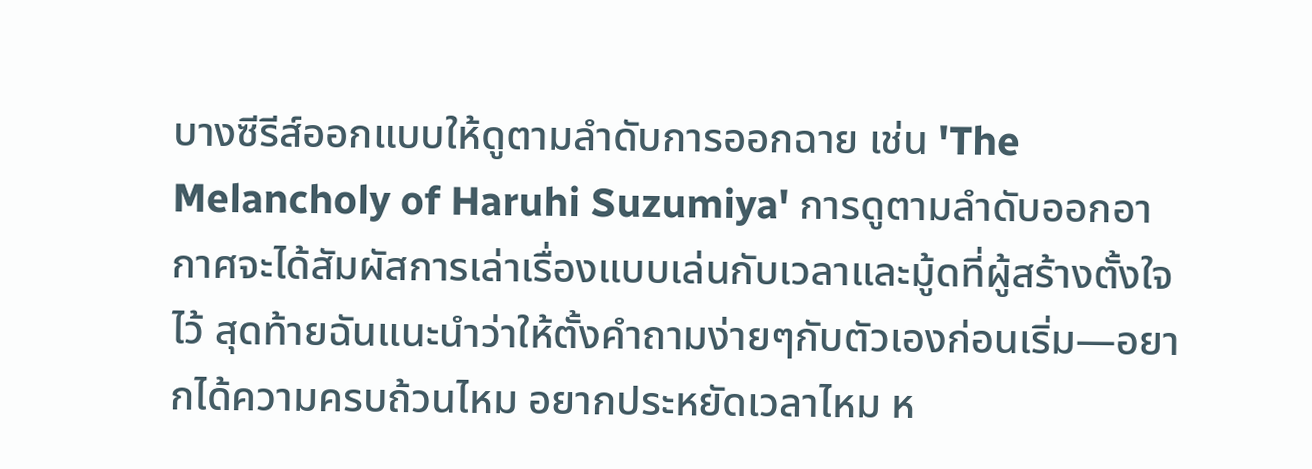บางซีรีส์ออกแบบให้ดูตามลำดับการออกฉาย เช่น 'The Melancholy of Haruhi Suzumiya' การดูตามลำดับออกอากาศจะได้สัมผัสการเล่าเรื่องแบบเล่นกับเวลาและมู้ดที่ผู้สร้างตั้งใจไว้ สุดท้ายฉันแนะนำว่าให้ตั้งคำถามง่ายๆกับตัวเองก่อนเริ่ม—อยากได้ความครบถ้วนไหม อยากประหยัดเวลาไหม ห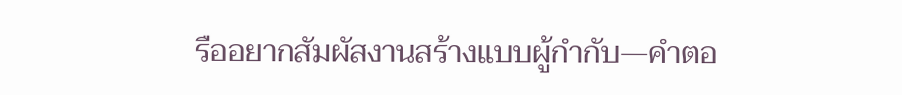รืออยากสัมผัสงานสร้างแบบผู้กำกับ—คำตอ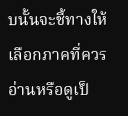บนั้นจะชี้ทางให้เลือกภาคที่ควรอ่านหรือดูเป็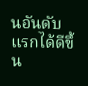นอันดับแรกได้ดีขึ้น